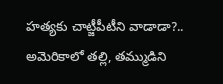హత్యకు చాట్జీపీటీని వాడాడా?.. అమెరికాలో తల్లి, తమ్ముడిని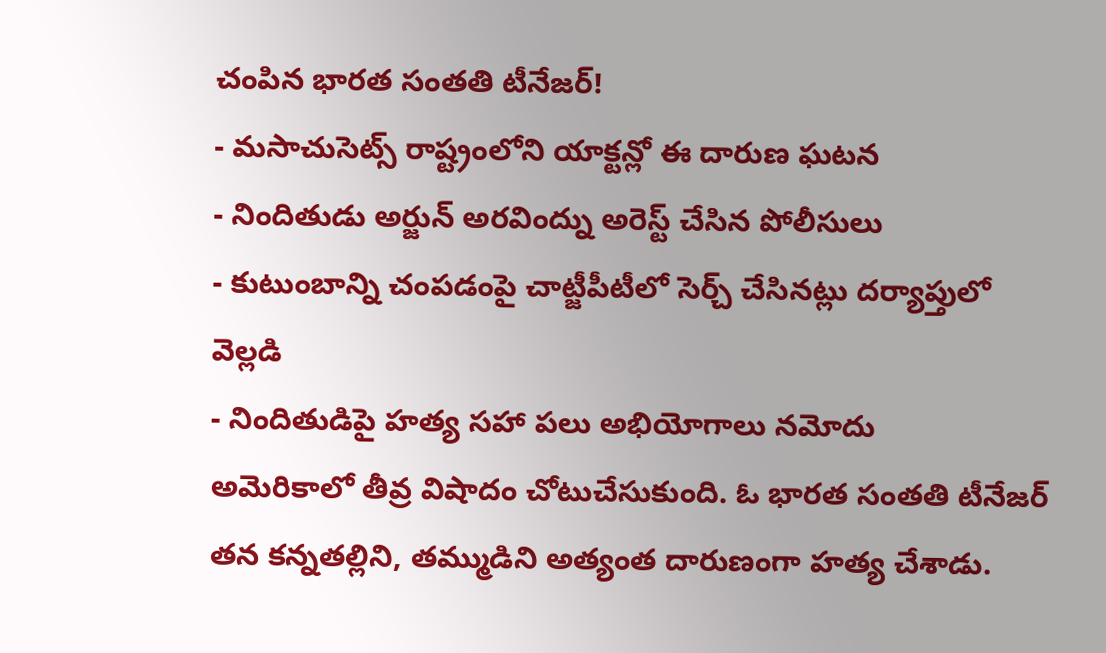చంపిన భారత సంతతి టీనేజర్!
- మసాచుసెట్స్ రాష్ట్రంలోని యాక్టన్లో ఈ దారుణ ఘటన
- నిందితుడు అర్జున్ అరవింద్ను అరెస్ట్ చేసిన పోలీసులు
- కుటుంబాన్ని చంపడంపై చాట్జీపీటీలో సెర్చ్ చేసినట్లు దర్యాప్తులో వెల్లడి
- నిందితుడిపై హత్య సహా పలు అభియోగాలు నమోదు
అమెరికాలో తీవ్ర విషాదం చోటుచేసుకుంది. ఓ భారత సంతతి టీనేజర్ తన కన్నతల్లిని, తమ్ముడిని అత్యంత దారుణంగా హత్య చేశాడు.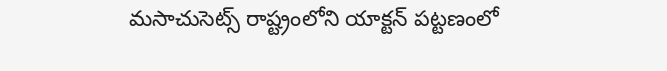మసాచుసెట్స్ రాష్ట్రంలోని యాక్టన్ పట్టణంలో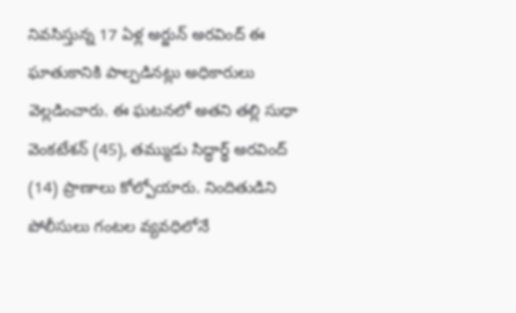నివసిస్తున్న 17 ఏళ్ల అర్జున్ అరవింద్ ఈ ఘాతుకానికి పాల్పడినట్లు అధికారులు వెల్లడించారు. ఈ ఘటనలో అతని తల్లి సుధా వెంకటేశన్ (45), తమ్ముడు సిద్ధార్థ్ అరవింద్ (14) ప్రాణాలు కోల్పోయారు. నిందితుడిని పోలీసులు గంటల వ్యవధిలోనే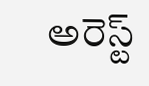అరెస్ట్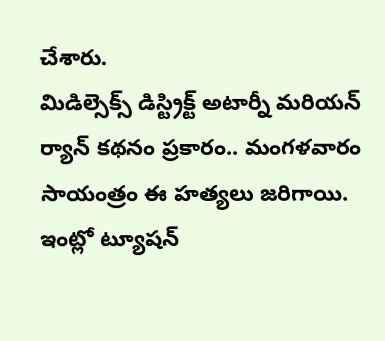చేశారు.
మిడిల్సెక్స్ డిస్ట్రిక్ట్ అటార్నీ మరియన్ ర్యాన్ కథనం ప్రకారం.. మంగళవారం సాయంత్రం ఈ హత్యలు జరిగాయి. ఇంట్లో ట్యూషన్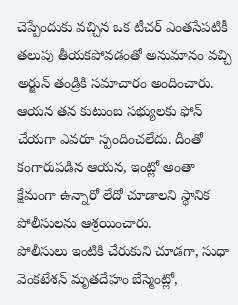చెప్పేందుకు వచ్చిన ఒక టీచర్ ఎంతసేపటికీ తలుపు తీయకపోవడంతో అనుమానం వచ్చి అర్జున్ తండ్రికి సమాచారం అందించారు. ఆయన తన కుటుంబ సభ్యులకు ఫోన్ చేయగా ఎవరూ స్పందించలేదు. దీంతో కంగారుపడిన ఆయన, ఇంట్లో అంతా క్షేమంగా ఉన్నారో లేదో చూడాలని స్థానిక పోలీసులను ఆశ్రయించారు.
పోలీసులు ఇంటికి చేరుకుని చూడగా, సుధా వెంకటేశన్ మృతదేహం బేస్మెంట్లో,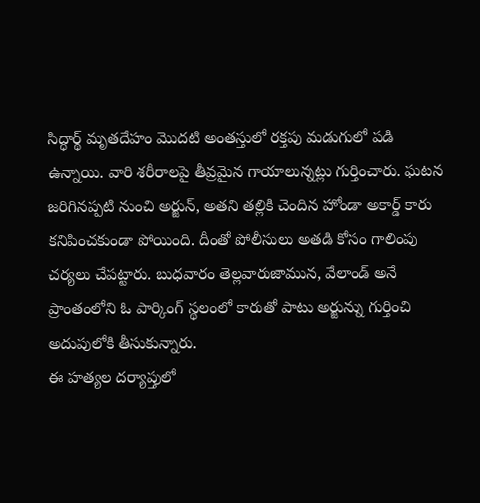సిద్ధార్థ్ మృతదేహం మొదటి అంతస్తులో రక్తపు మడుగులో పడి ఉన్నాయి. వారి శరీరాలపై తీవ్రమైన గాయాలున్నట్లు గుర్తించారు. ఘటన జరిగినప్పటి నుంచి అర్జున్, అతని తల్లికి చెందిన హోండా అకార్డ్ కారు కనిపించకుండా పోయింది. దీంతో పోలీసులు అతడి కోసం గాలింపు చర్యలు చేపట్టారు. బుధవారం తెల్లవారుజామున, వేలాండ్ అనే ప్రాంతంలోని ఓ పార్కింగ్ స్థలంలో కారుతో పాటు అర్జున్ను గుర్తించి అదుపులోకి తీసుకున్నారు.
ఈ హత్యల దర్యాప్తులో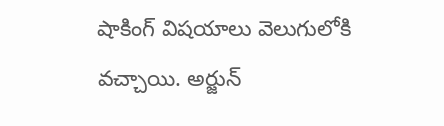షాకింగ్ విషయాలు వెలుగులోకి వచ్చాయి. అర్జున్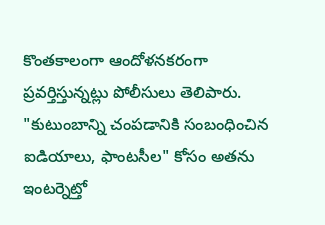కొంతకాలంగా ఆందోళనకరంగా ప్రవర్తిస్తున్నట్లు పోలీసులు తెలిపారు. "కుటుంబాన్ని చంపడానికి సంబంధించిన ఐడియాలు, ఫాంటసీల" కోసం అతను ఇంటర్నెట్తో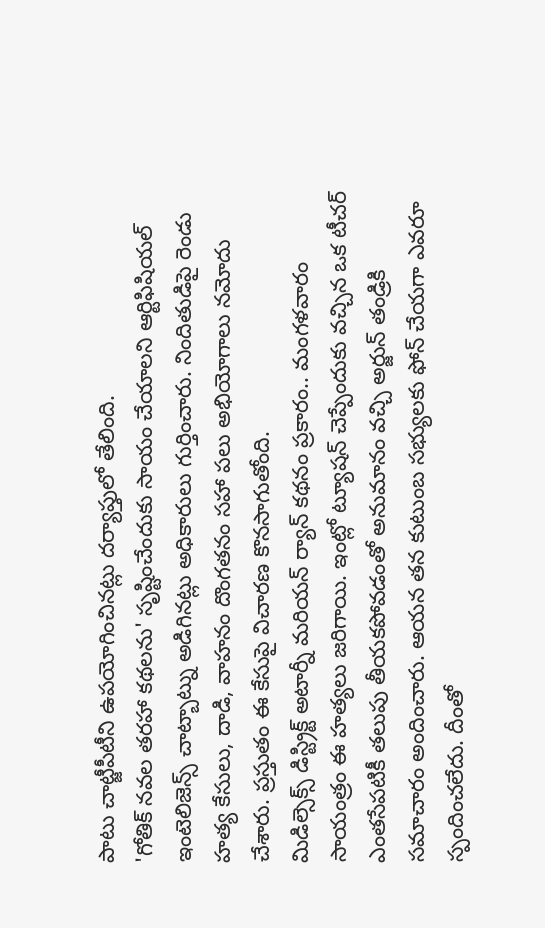పాటు చాట్జీపీటీని ఉపయోగించినట్లు దర్యాప్తులో తేలింది.
'గోతిక్ నవల తరహా కథలను' సృష్టించేందుకు సాయం చేయాలని ఆర్టిఫిషియల్ ఇంటెలిజెన్స్ చాట్బాట్ను అడిగినట్లు అధికారులు గుర్తించారు. నిందితుడిపై రెండు హత్య కేసులు, దాడి, వాహనం దొంగతనం సహా పలు అభియోగాలు నమోదు చేశారు. ప్రస్తుతం ఈ కేసుపై విచారణ కొనసాగుతోంది.
మిడిల్సెక్స్ డిస్ట్రిక్ట్ అటార్నీ మరియన్ ర్యాన్ కథనం ప్రకారం.. మంగళవారం సాయంత్రం ఈ హత్యలు జరిగాయి. ఇంట్లో ట్యూషన్ చెప్పేందుకు వచ్చిన ఒక టీచర్ ఎంతసేపటికీ తలుపు తీయకపోవడంతో అనుమానం వచ్చి అర్జున్ తండ్రికి సమాచారం అందించారు. ఆయన తన కుటుంబ సభ్యులకు ఫోన్ చేయగా ఎవరూ స్పందించలేదు. దీంతో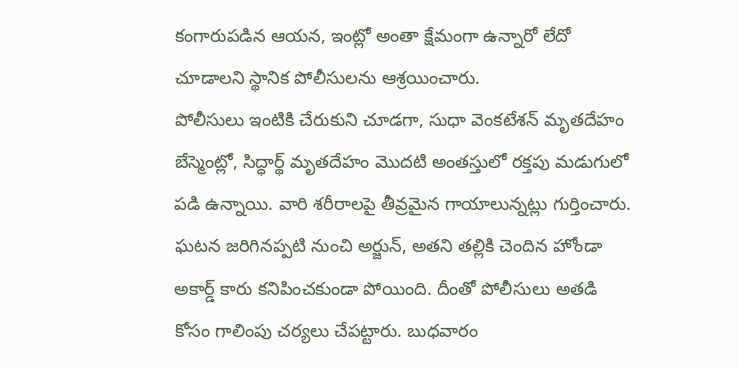కంగారుపడిన ఆయన, ఇంట్లో అంతా క్షేమంగా ఉన్నారో లేదో చూడాలని స్థానిక పోలీసులను ఆశ్రయించారు.
పోలీసులు ఇంటికి చేరుకుని చూడగా, సుధా వెంకటేశన్ మృతదేహం బేస్మెంట్లో, సిద్ధార్థ్ మృతదేహం మొదటి అంతస్తులో రక్తపు మడుగులో పడి ఉన్నాయి. వారి శరీరాలపై తీవ్రమైన గాయాలున్నట్లు గుర్తించారు. ఘటన జరిగినప్పటి నుంచి అర్జున్, అతని తల్లికి చెందిన హోండా అకార్డ్ కారు కనిపించకుండా పోయింది. దీంతో పోలీసులు అతడి కోసం గాలింపు చర్యలు చేపట్టారు. బుధవారం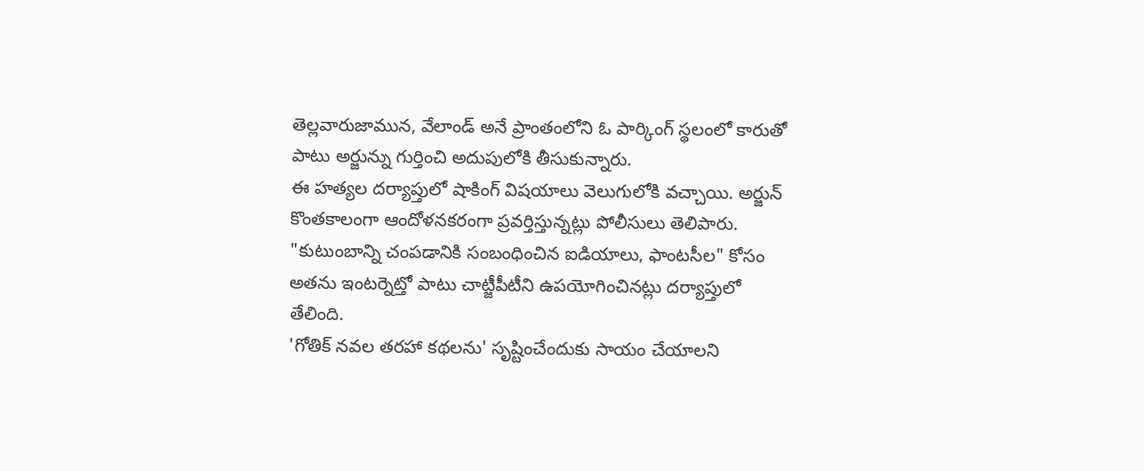తెల్లవారుజామున, వేలాండ్ అనే ప్రాంతంలోని ఓ పార్కింగ్ స్థలంలో కారుతో పాటు అర్జున్ను గుర్తించి అదుపులోకి తీసుకున్నారు.
ఈ హత్యల దర్యాప్తులో షాకింగ్ విషయాలు వెలుగులోకి వచ్చాయి. అర్జున్ కొంతకాలంగా ఆందోళనకరంగా ప్రవర్తిస్తున్నట్లు పోలీసులు తెలిపారు. "కుటుంబాన్ని చంపడానికి సంబంధించిన ఐడియాలు, ఫాంటసీల" కోసం అతను ఇంటర్నెట్తో పాటు చాట్జీపీటీని ఉపయోగించినట్లు దర్యాప్తులో తేలింది.
'గోతిక్ నవల తరహా కథలను' సృష్టించేందుకు సాయం చేయాలని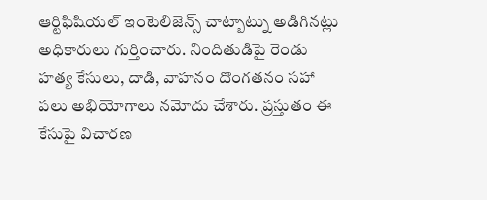ఆర్టిఫిషియల్ ఇంటెలిజెన్స్ చాట్బాట్ను అడిగినట్లు అధికారులు గుర్తించారు. నిందితుడిపై రెండు హత్య కేసులు, దాడి, వాహనం దొంగతనం సహా పలు అభియోగాలు నమోదు చేశారు. ప్రస్తుతం ఈ కేసుపై విచారణ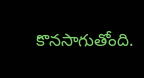కొనసాగుతోంది.